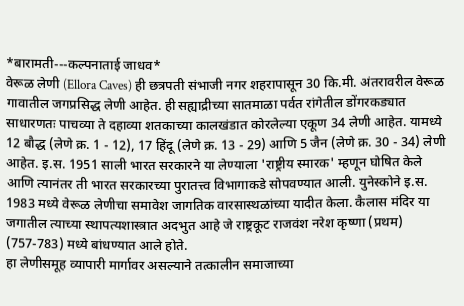*बारामती---कल्पनाताई जाधव*
वेरूळ लेणी (Ellora Caves) ही छत्रपती संभाजी नगर शहरापासून 30 कि.मी. अंतरावरील वेरूळ गावातील जगप्रसिद्ध लेणी आहेत. ही सह्याद्रीच्या सातमाळा पर्वत रांगेतील डोंगरकड्यात साधारणतः पाचव्या ते दहाव्या शतकाच्या कालखंडात कोरलेल्या एकूण 34 लेणी आहेत. यामध्ये 12 बौद्ध (लेणे क्र. 1 - 12), 17 हिंदू (लेणे क्र. 13 - 29) आणि 5 जैन (लेणे क्र. 30 - 34) लेणी आहेत. इ.स. 1951 साली भारत सरकारने या लेण्याला 'राष्ट्रीय स्मारक' म्हणून घोषित केले आणि त्यानंतर ती भारत सरकारच्या पुरातत्त्व विभागाकडे सोपवण्यात आली. युनेस्कोने इ.स. 1983 मध्ये वेरूळ लेणीचा समावेश जागतिक वारसास्थळांच्या यादीत केला. कैलास मंदिर या जगातील त्याच्या स्थापत्यशास्त्रात अदभुत आहे जे राष्ट्रकूट राजवंश नरेश कृष्णा (प्रथम) (757-783) मध्ये बांधण्यात आले होते.
हा लेणीसमूह व्यापारी मार्गावर असल्याने तत्कालीन समाजाच्या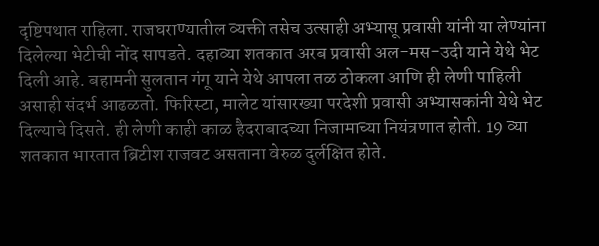दृष्टिपथात राहिला. राजघराण्यातील व्यक्ती तसेच उत्साही अभ्यासू प्रवासी यांनी या लेण्यांना दिलेल्या भेटीची नोंद सापडते. दहाव्या शतकात अरब प्रवासी अल-मस-उदी याने येथे भेट दिली आहे. बहामनी सुलतान गंगू याने येथे आपला तळ ठोकला आणि ही लेणी पाहिली असाही संदर्भ आढळतो. फिरिस्टा, मालेट यांसारख्या परदेशी प्रवासी अभ्यासकांनी येथे भेट दिल्याचे दिसते. ही लेणी काही काळ हैदराबादच्या निजामाच्या नियंत्रणात होती. 19 व्या शतकात भारतात ब्रिटीश राजवट असताना वेरुळ दुर्लक्षित होते.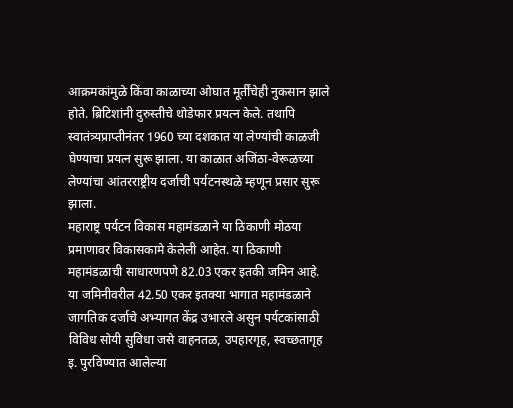आक्रमकांमुळे किंवा काळाच्या ओघात मूर्तींचेही नुकसान झाले होते. ब्रिटिशांनी दुरुस्तीचे थोडेफार प्रयत्न केले. तथापि स्वातंत्र्यप्राप्तीनंतर 1960 च्या दशकात या लेण्यांची काळजी घेण्याचा प्रयत्न सुरू झाला. या काळात अजिंठा-वेरूळच्या लेण्यांचा आंतरराष्ट्रीय दर्जाची पर्यटनस्थळे म्हणून प्रसार सुरू झाला.
महाराष्ट्र पर्यटन विकास महामंडळाने या ठिकाणी मोठया प्रमाणावर विकासकामे केलेली आहेत. या ठिकाणी महामंडळाची साधारणपणे 82.03 एकर इतकी जमिन आहे. या जमिनीवरील 42.50 एकर इतक्या भागात महामंडळाने जागतिक दर्जाचे अभ्यागत केंद्र उभारले असुन पर्यटकांसाठी विविध सोयी सुविधा जसे वाहनतळ, उपहारगृह, स्वच्छतागृह इ. पुरविण्यात आलेल्या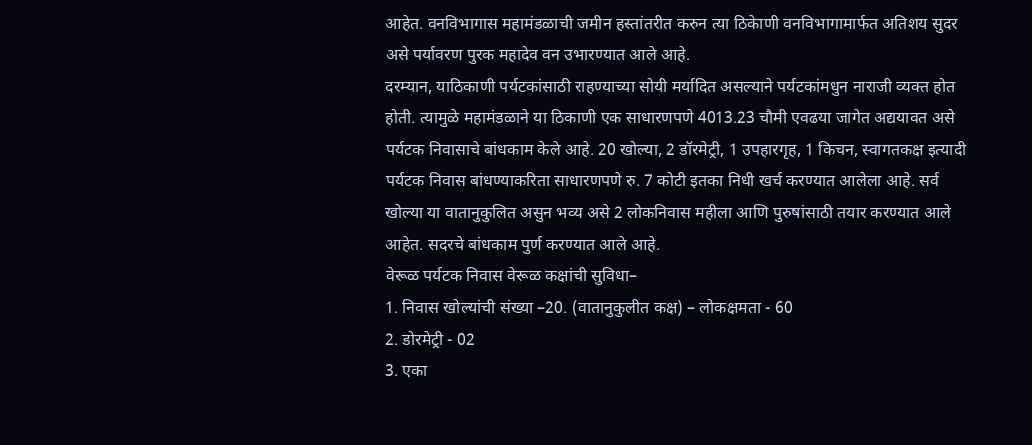आहेत. वनविभागास महामंडळाची जमीन हस्तांतरीत करुन त्या ठिकेाणी वनविभागामार्फत अतिशय सुदर असे पर्यावरण पुरक महादेव वन उभारण्यात आले आहे.
दरम्यान, याठिकाणी पर्यटकांसाठी राहण्याच्या सोयी मर्यादित असल्याने पर्यटकांमधुन नाराजी व्यक्त होत होती. त्यामुळे महामंडळाने या ठिकाणी एक साधारणपणे 4013.23 चौमी एवढया जागेत अद्ययावत असे पर्यटक निवासाचे बांधकाम केले आहे. 20 खोल्या, 2 डॉरमेट्री, 1 उपहारगृह, 1 किचन, स्वागतकक्ष इत्यादी पर्यटक निवास बांधण्याकरिता साधारणपणे रु. 7 कोटी इतका निधी खर्च करण्यात आलेला आहे. सर्व खोल्या या वातानुकुलित असुन भव्य असे 2 लोकनिवास महीला आणि पुरुषांसाठी तयार करण्यात आले आहेत. सदरचे बांधकाम पुर्ण करण्यात आले आहे.
वेरूळ पर्यटक निवास वेरूळ कक्षांची सुविधा–
1. निवास खोल्यांची संख्या –20. (वातानुकुलीत कक्ष) – लोकक्षमता - 60
2. डोरमेट्री - 02
3. एका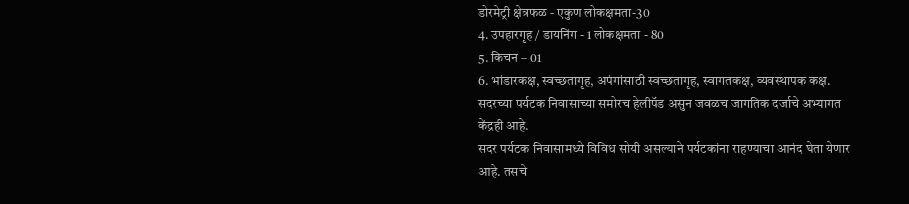डोरमेट्री क्षेत्रफळ - एकुण लोकक्षमता-30
4. उपहारगृह / डायनिंग - 1 लोकक्षमता - 80
5. किचन – 01
6. भांडारकक्ष, स्वच्छतागृह, अपंगांसाठी स्वच्छतागृह, स्वागतकक्ष, व्यवस्थापक कक्ष.
सदरच्या पर्यटक निवासाच्या समोरच हेलीपॅड असुन जवळच जागतिक दर्जाचे अभ्यागत केंद्रही आहे.
सदर पर्यटक निवासामध्ये विविध सोयी असल्याने पर्यटकांना राहण्याचा आनंद घेता येणार आहे. तसचे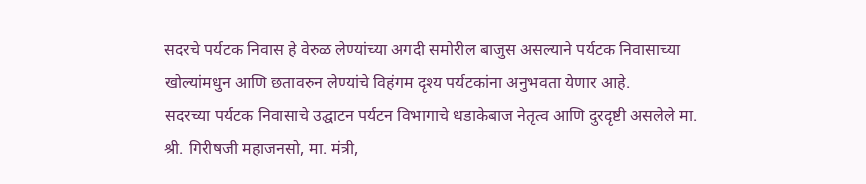सदरचे पर्यटक निवास हे वेरुळ लेण्यांच्या अगदी समोरील बाजुस असल्याने पर्यटक निवासाच्या खोल्यांमधुन आणि छतावरुन लेण्यांचे विहंगम दृश्य पर्यटकांना अनुभवता येणार आहे.
सदरच्या पर्यटक निवासाचे उद्घाटन पर्यटन विभागाचे धडाकेबाज नेतृत्व आणि दुरदृष्टी असलेले मा. श्री. गिरीषजी महाजनसो, मा. मंत्री,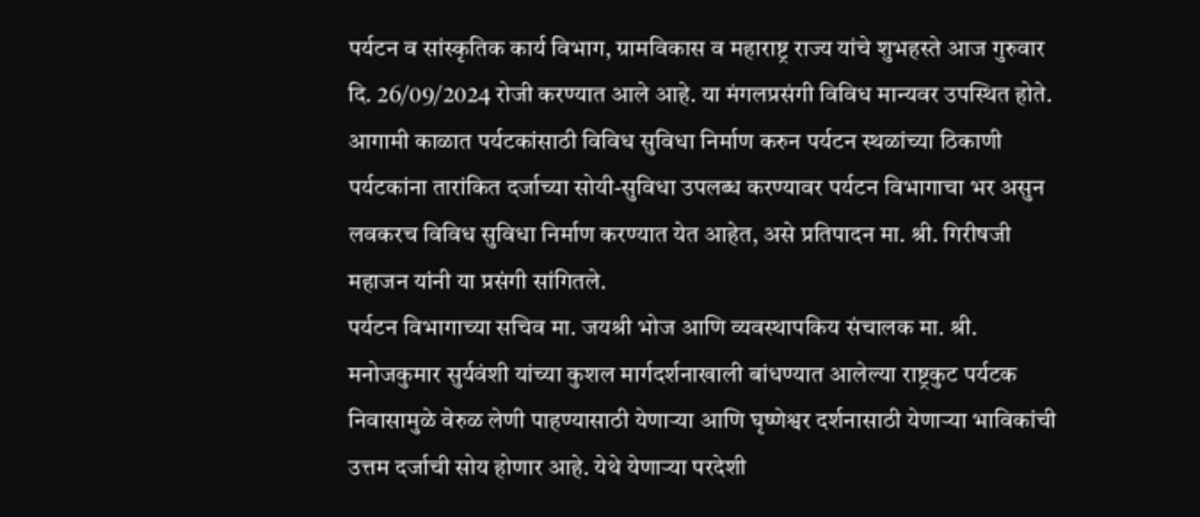पर्यटन व सांस्कृतिक कार्य विभाग, ग्रामविकास व महाराष्ट्र राज्य यांचे शुभहस्ते आज गुरुवार दि. 26/09/2024 रोजी करण्यात आले आहे. या मंगलप्रसंगी विविध मान्यवर उपस्थित होते. आगामी काळात पर्यटकांसाठी विविध सुविधा निर्माण करुन पर्यटन स्थळांच्या ठिकाणी पर्यटकांना तारांकित दर्जाच्या सोयी-सुविधा उपलब्ध करण्यावर पर्यटन विभागाचा भर असुन लवकरच विविध सुविधा निर्माण करण्यात येत आहेत, असे प्रतिपादन मा. श्री. गिरीषजी महाजन यांनी या प्रसंगी सांगितले.
पर्यटन विभागाच्या सचिव मा. जयश्री भोज आणि व्यवस्थापकिय संचालक मा. श्री. मनोजकुमार सुर्यवंशी यांच्या कुशल मार्गदर्शनाखाली बांधण्यात आलेल्या राष्ट्रकुट पर्यटक निवासामुळे वेरुळ लेणी पाहण्यासाठी येणाऱ्या आणि घृष्णेश्वर दर्शनासाठी येणाऱ्या भाविकांची उत्तम दर्जाची सोय होणार आहे. येथे येणाऱ्या परदेशी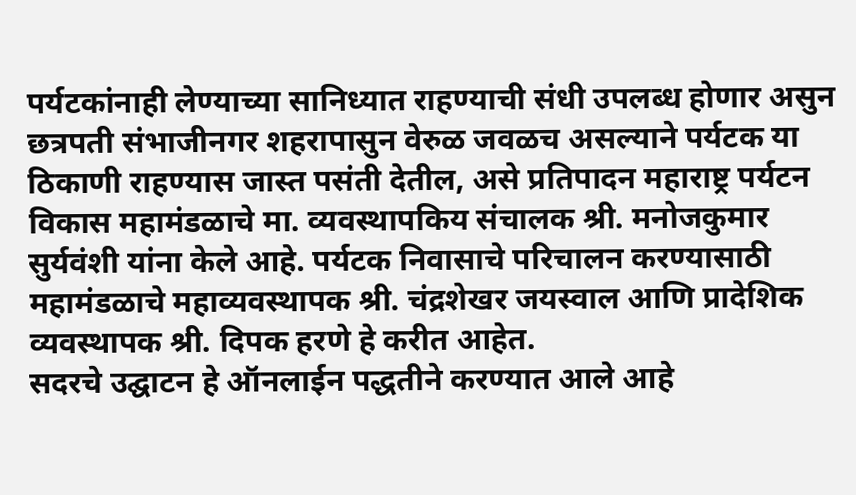पर्यटकांनाही लेण्याच्या सानिध्यात राहण्याची संधी उपलब्ध होणार असुन छत्रपती संभाजीनगर शहरापासुन वेरुळ जवळच असल्याने पर्यटक या ठिकाणी राहण्यास जास्त पसंती देतील, असे प्रतिपादन महाराष्ट्र पर्यटन विकास महामंडळाचे मा. व्यवस्थापकिय संचालक श्री. मनोजकुमार सुर्यवंशी यांना केले आहे. पर्यटक निवासाचे परिचालन करण्यासाठी महामंडळाचे महाव्यवस्थापक श्री. चंद्रशेखर जयस्वाल आणि प्रादेशिक व्यवस्थापक श्री. दिपक हरणे हे करीत आहेत.
सदरचे उद्घाटन हे ऑनलाईन पद्धतीने करण्यात आले आहे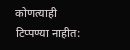कोणत्याही टिप्पण्या नाहीत: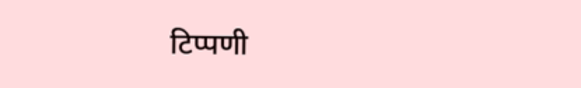टिप्पणी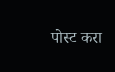पोस्ट करा